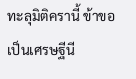ทะลุมิติครานี้ ข้าขอเป็นเศรษฐีนี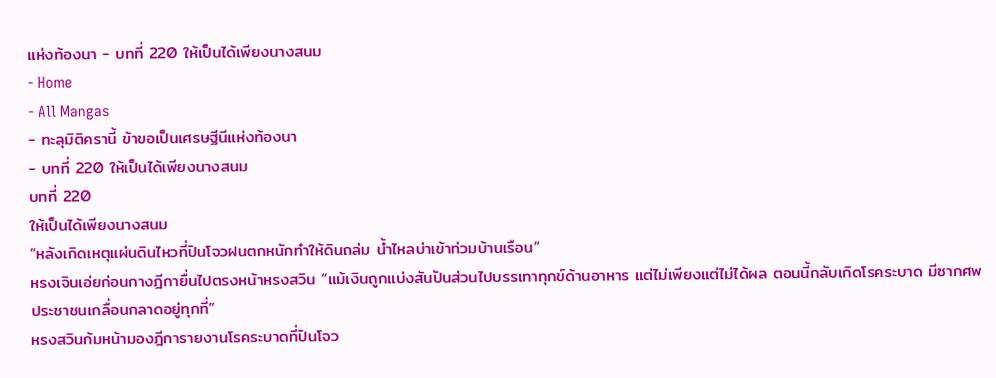แห่งท้องนา - บทที่ 220 ให้เป็นได้เพียงนางสนม
- Home
- All Mangas
- ทะลุมิติครานี้ ข้าขอเป็นเศรษฐีนีแห่งท้องนา
- บทที่ 220 ให้เป็นได้เพียงนางสนม
บทที่ 220
ให้เป็นได้เพียงนางสนม
“หลังเกิดเหตุแผ่นดินไหวที่ปินโจวฝนตกหนักทำให้ดินถล่ม น้ำไหลบ่าเข้าท่วมบ้านเรือน”
หรงเจินเอ่ยก่อนกางฎีกายื่นไปตรงหน้าหรงสวิน “แม้เงินถูกแบ่งสันปันส่วนไปบรรเทาทุกข์ด้านอาหาร แต่ไม่เพียงแต่ไม่ได้ผล ตอนนี้กลับเกิดโรคระบาด มีซากศพประชาชนเกลื่อนกลาดอยู่ทุกที่”
หรงสวินก้มหน้ามองฎีการายงานโรคระบาดที่ปินโจว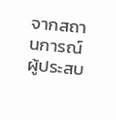จากสถานการณ์ผู้ประสบ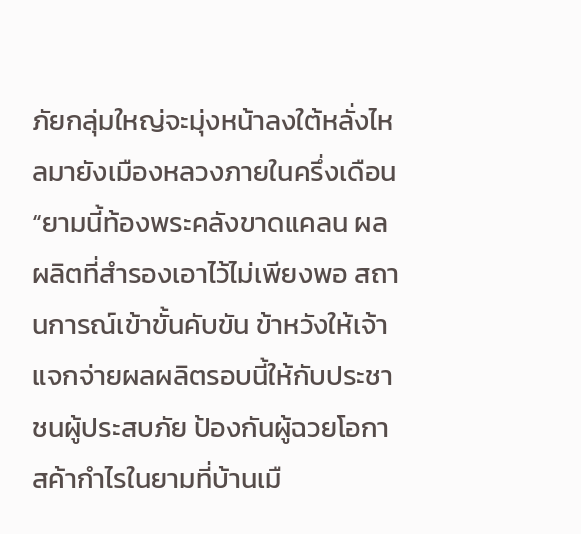ภัยกลุ่มใหญ่จะมุ่งหน้าลงใต้หลั่งไหลมายังเมืองหลวงภายในครึ่งเดือน
“ยามนี้ท้องพระคลังขาดแคลน ผลผลิตที่สำรองเอาไว้ไม่เพียงพอ สถานการณ์เข้าขั้นคับขัน ข้าหวังให้เจ้าแจกจ่ายผลผลิตรอบนี้ให้กับประชาชนผู้ประสบภัย ป้องกันผู้ฉวยโอกาสค้ากำไรในยามที่บ้านเมื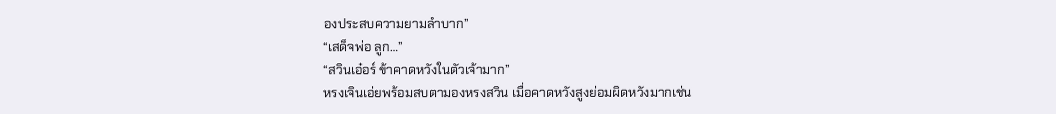องประสบความยามลำบาก”
“เสด็จพ่อ ลูก…”
“สวินเอ๋อร์ ข้าคาดหวังในตัวเจ้ามาก”
หรงเจินเอ่ยพร้อมสบตามองหรงสวิน เมื่อคาดหวังสูงย่อมผิดหวังมากเช่น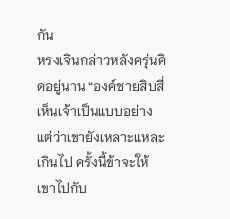กัน
หรงเจินกล่าวหลังครุ่นคิดอยู่นาน “องค์ชายสิบสี่เห็นเจ้าเป็นแบบอย่าง แต่ว่าเขายังเหลาะแหละเกินไป ครั้งนี้ข้าจะให้เขาไปกับ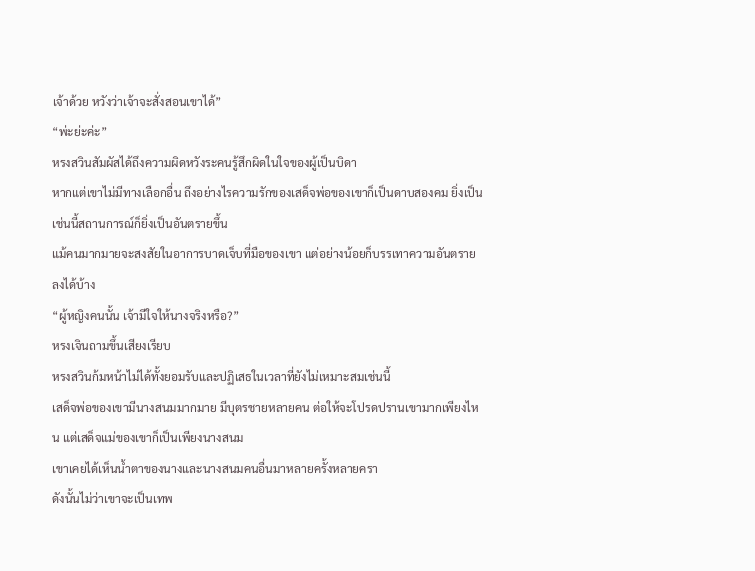เจ้าด้วย หวังว่าเจ้าจะสั่งสอนเขาได้”
“พ่ะย่ะค่ะ”
หรงสวินสัมผัสได้ถึงความผิดหวังระคนรู้สึกผิดในใจของผู้เป็นบิดา
หากแต่เขาไม่มีทางเลือกอื่น ถึงอย่างไรความรักของเสด็จพ่อของเขาก็เป็นดาบสองคม ยิ่งเป็นเช่นนี้สถานการณ์ก็ยิ่งเป็นอันตรายขึ้น
แม้คนมากมายจะสงสัยในอาการบาดเจ็บที่มือของเขา แต่อย่างน้อยก็บรรเทาความอันตรายลงได้บ้าง
“ผู้หญิงคนนั้น เจ้ามีใจให้นางจริงหรือ?”
หรงเจินถามขึ้นเสียงเรียบ
หรงสวินก้มหน้าไม่ได้ทั้งยอมรับและปฏิเสธในเวลาที่ยังไม่เหมาะสมเช่นนี้
เสด็จพ่อของเขามีนางสนมมากมาย มีบุตรชายหลายคน ต่อให้จะโปรดปรานเขามากเพียงไหน แต่เสด็จแม่ของเขาก็เป็นเพียงนางสนม
เขาเคยได้เห็นน้ำตาของนางและนางสนมคนอื่นมาหลายครั้งหลายครา
ดังนั้นไม่ว่าเขาจะเป็นเทพ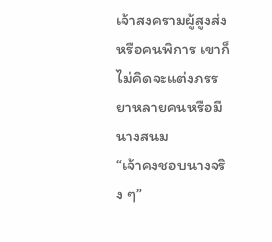เจ้าสงครามผู้สูงส่งหรือคนพิการ เขาก็ไม่คิดจะแต่งภรรยาหลายคนหรือมีนางสนม
“เจ้าคงชอบนางจริง ๆ”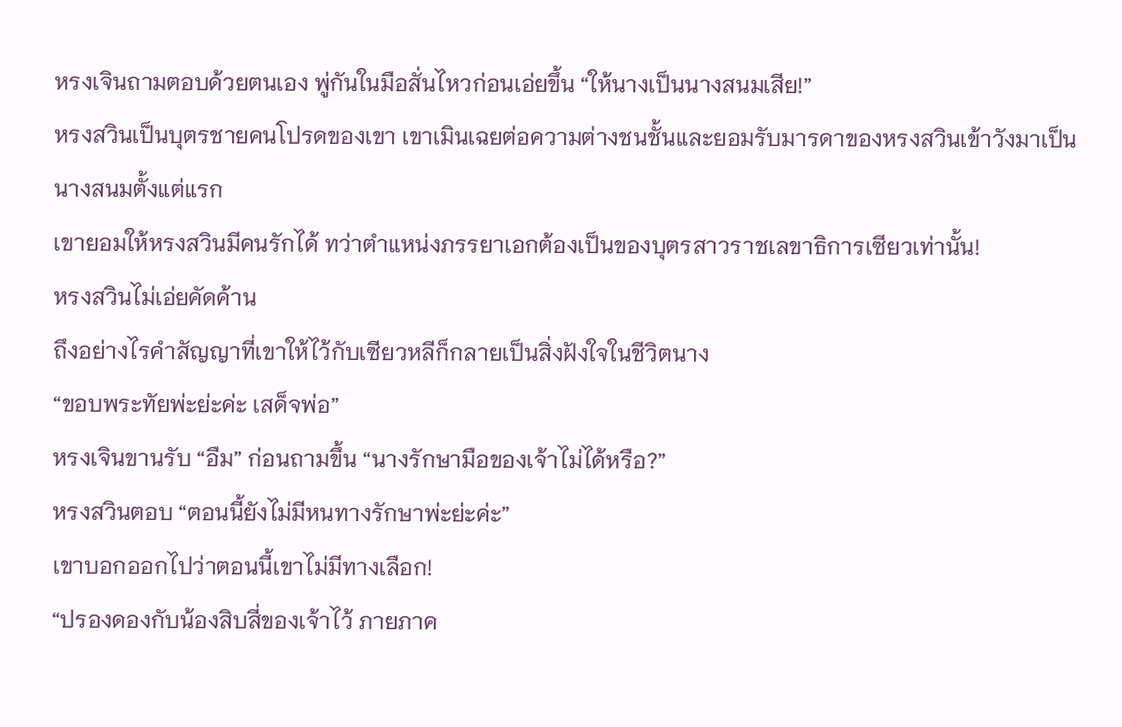หรงเจินถามตอบด้วยตนเอง พู่กันในมือสั่นไหวก่อนเอ่ยขึ้น “ให้นางเป็นนางสนมเสีย!”
หรงสวินเป็นบุตรชายคนโปรดของเขา เขาเมินเฉยต่อความต่างชนชั้นและยอมรับมารดาของหรงสวินเข้าวังมาเป็นนางสนมตั้งแต่แรก
เขายอมให้หรงสวินมีคนรักได้ ทว่าตำแหน่งภรรยาเอกต้องเป็นของบุตรสาวราชเลขาธิการเซียวเท่านั้น!
หรงสวินไม่เอ่ยคัดค้าน
ถึงอย่างไรคำสัญญาที่เขาให้ไว้กับเซียวหลีก็กลายเป็นสิ่งฝังใจในชีวิตนาง
“ขอบพระทัยพ่ะย่ะค่ะ เสด็จพ่อ”
หรงเจินขานรับ “อืม” ก่อนถามขึ้น “นางรักษามือของเจ้าไม่ได้หรือ?”
หรงสวินตอบ “ตอนนี้ยังไม่มีหนทางรักษาพ่ะย่ะค่ะ”
เขาบอกออกไปว่าตอนนี้เขาไม่มีทางเลือก!
“ปรองดองกับน้องสิบสี่ของเจ้าไว้ ภายภาค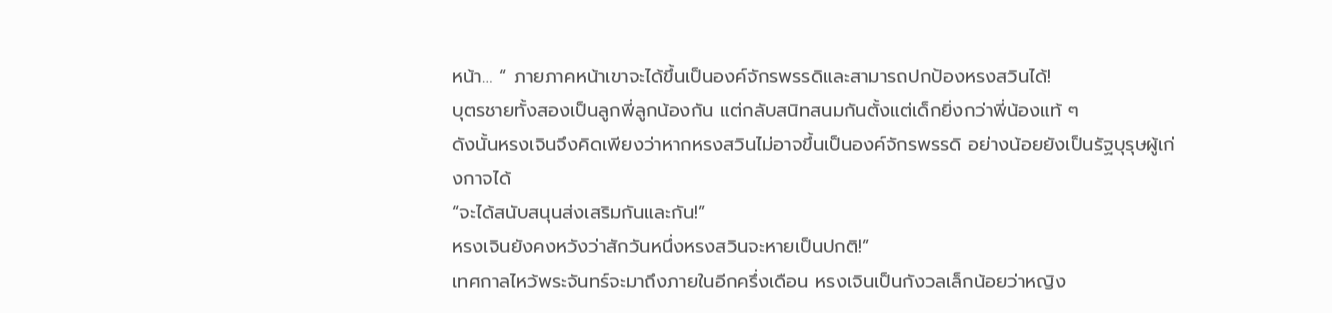หน้า… “ ภายภาคหน้าเขาจะได้ขึ้นเป็นองค์จักรพรรดิและสามารถปกป้องหรงสวินได้!
บุตรชายทั้งสองเป็นลูกพี่ลูกน้องกัน แต่กลับสนิทสนมกันตั้งแต่เด็กยิ่งกว่าพี่น้องแท้ ๆ
ดังนั้นหรงเจินจึงคิดเพียงว่าหากหรงสวินไม่อาจขึ้นเป็นองค์จักรพรรดิ อย่างน้อยยังเป็นรัฐบุรุษผู้เก่งกาจได้
“จะได้สนับสนุนส่งเสริมกันและกัน!”
หรงเจินยังคงหวังว่าสักวันหนึ่งหรงสวินจะหายเป็นปกติ!”
เทศกาลไหว้พระจันทร์จะมาถึงภายในอีกครึ่งเดือน หรงเจินเป็นกังวลเล็กน้อยว่าหญิง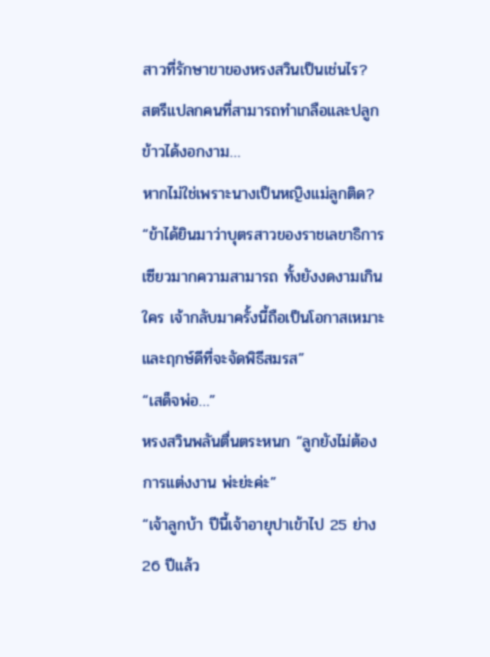สาวที่รักษาขาของหรงสวินเป็นเช่นไร?
สตรีแปลกคนที่สามารถทำเกลือและปลูกข้าวได้งอกงาม…
หากไม่ใช่เพราะนางเป็นหญิงแม่ลูกติด?
“ข้าได้ยินมาว่าบุตรสาวของราชเลขาธิการเซียวมากความสามารถ ทั้งยังงดงามเกินใคร เจ้ากลับมาครั้งนี้ถือเป็นโอกาสเหมาะและฤกษ์ดีที่จะจัดพิธีสมรส”
“เสด็จพ่อ…”
หรงสวินพลันตื่นตระหนก “ลูกยังไม่ต้องการแต่งงาน พ่ะย่ะค่ะ”
“เจ้าลูกบ้า ปีนี้เจ้าอายุปาเข้าไป 25 ย่าง 26 ปีแล้ว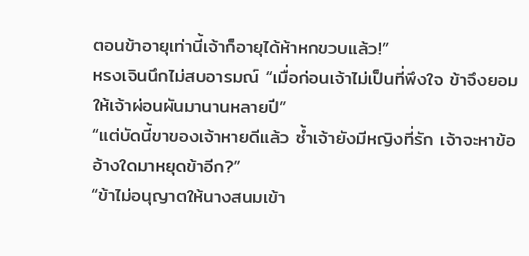ตอนข้าอายุเท่านี้เจ้าก็อายุได้ห้าหกขวบแล้ว!”
หรงเจินนึกไม่สบอารมณ์ “เมื่อก่อนเจ้าไม่เป็นที่พึงใจ ข้าจึงยอมให้เจ้าผ่อนผันมานานหลายปี”
“แต่บัดนี้ขาของเจ้าหายดีแล้ว ซ้ำเจ้ายังมีหญิงที่รัก เจ้าจะหาข้ออ้างใดมาหยุดข้าอีก?”
“ข้าไม่อนุญาตให้นางสนมเข้า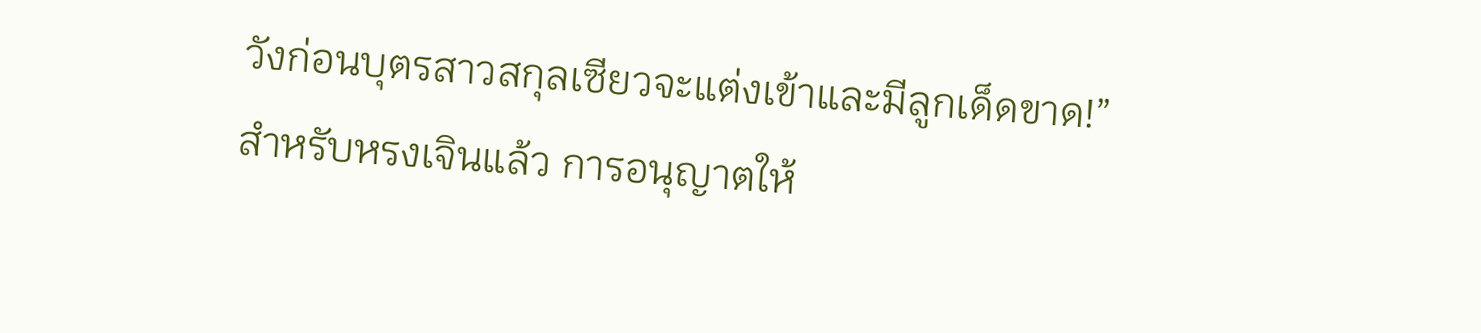วังก่อนบุตรสาวสกุลเซียวจะแต่งเข้าและมีลูกเด็ดขาด!”
สำหรับหรงเจินแล้ว การอนุญาตให้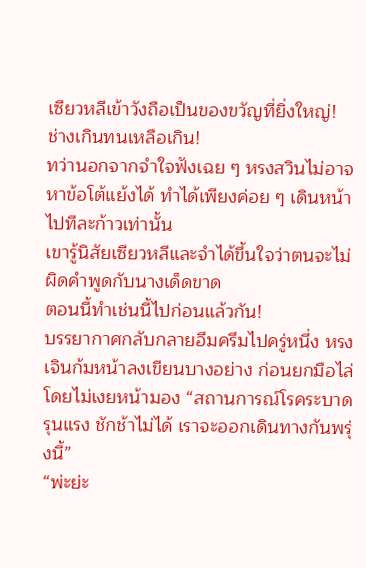เซียวหลีเข้าวังถือเป็นของขวัญที่ยิ่งใหญ่!
ช่างเกินทนเหลือเกิน!
ทว่านอกจากจำใจฟังเฉย ๆ หรงสวินไม่อาจหาข้อโต้แย้งได้ ทำได้เพียงค่อย ๆ เดินหน้าไปทีละก้าวเท่านั้น
เขารู้นิสัยเซียวหลีและจำได้ขึ้นใจว่าตนจะไม่ผิดคำพูดกับนางเด็ดขาด
ตอนนี้ทำเช่นนี้ไปก่อนแล้วกัน!
บรรยากาศกลับกลายอึมครึมไปครู่หนึ่ง หรงเจินก้มหน้าลงเขียนบางอย่าง ก่อนยกมือไล่โดยไม่เงยหน้ามอง “สถานการณ์โรคระบาดรุนแรง ชักช้าไม่ได้ เราจะออกเดินทางกันพรุ่งนี้”
“พ่ะย่ะ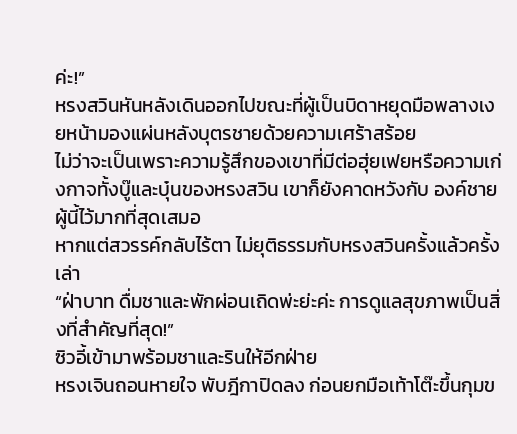ค่ะ!”
หรงสวินหันหลังเดินออกไปขณะที่ผู้เป็นบิดาหยุดมือพลางเงยหน้ามองแผ่นหลังบุตรชายด้วยความเศร้าสร้อย
ไม่ว่าจะเป็นเพราะความรู้สึกของเขาที่มีต่อฮุ่ยเฟยหรือความเก่งกาจทั้งบู๊และบุ๋นของหรงสวิน เขาก็ยังคาดหวังกับ องค์ชายผู้นี้ไว้มากที่สุดเสมอ
หากแต่สวรรค์กลับไร้ตา ไม่ยุติธรรมกับหรงสวินครั้งแล้วครั้งเล่า
“ฝ่าบาท ดื่มชาและพักผ่อนเถิดพ่ะย่ะค่ะ การดูแลสุขภาพเป็นสิ่งที่สำคัญที่สุด!”
ซิวอี้เข้ามาพร้อมชาและรินให้อีกฝ่าย
หรงเจินถอนหายใจ พับฎีกาปิดลง ก่อนยกมือเท้าโต๊ะขึ้นกุมข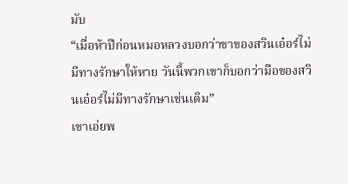มับ
“เมื่อห้าปีก่อนหมอหลวงบอกว่าขาของสวินเอ๋อร์ไม่มีทางรักษาให้หาย วันนี้พวกเขาก็บอกว่ามือของสวินเอ๋อร์ไม่มีทางรักษาเช่นเดิม”
เขาเอ่ยพ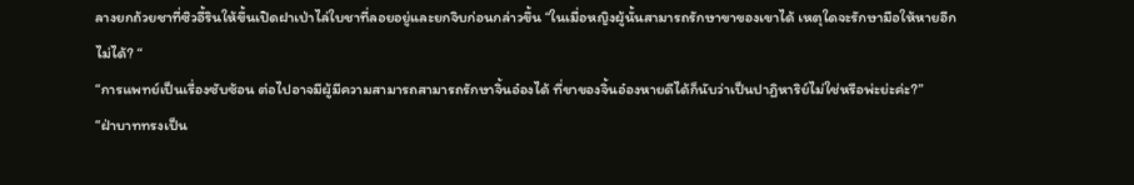ลางยกถ้วยชาที่ซิวอี้รินให้ขึ้นเปิดฝาเป่าไล่ใบชาที่ลอยอยู่และยกจิบก่อนกล่าวขึ้น “ในเมื่อหญิงผู้นั้นสามารถรักษาขาของเขาได้ เหตุใดจะรักษามือให้หายอีกไม่ได้? “
“การแพทย์เป็นเรื่องซับซ้อน ต่อไปอาจมีผู้มีความสามารถสามารถรักษาจิ้นอ๋องได้ ที่ขาของจิ้นอ๋องหายดีได้ก็นับว่าเป็นปาฏิหาริย์ไม่ใช่หรือพ่ะย่ะค่ะ?”
“ฝ่าบาททรงเป็น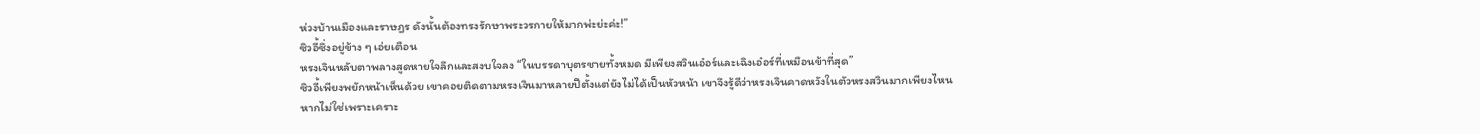ห่วงบ้านเมืองและราษฎร ดังนั้นต้องทรงรักษาพระวรกายให้มากพ่ะย่ะค่ะ!”
ซิวอี้ซึ่งอยู่ข้าง ๆ เอ่ยเตือน
หรงเจินหลับตาพลางสูดหายใจลึกและสงบใจลง “ในบรรดาบุตรชายทั้งหมด มีเพียงสวินเอ๋อร์และเฉิงเอ๋อร์ที่เหมือนข้าที่สุด”
ซิวอี้เพียงพยักหน้าเห็นด้วย เขาคอยติดตามหรงเจินมาหลายปีตั้งแต่ยังไม่ได้เป็นหัวหน้า เขาจึงรู้ดีว่าหรงเจินคาดหวังในตัวหรงสวินมากเพียงไหน
หากไม่ใช่เพราะเคราะ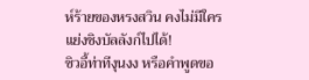ห์ร้ายของหรงสวิน คงไม่มีใครแย่งชิงบัลลังก์ไปได้!
ซิวอี้ท่าทีงุนงง หรือคำพูดขอ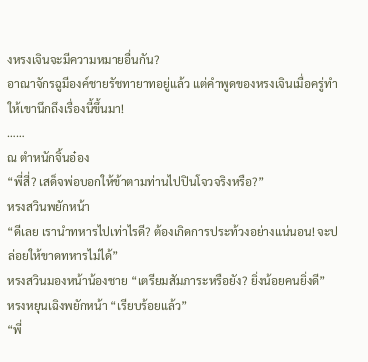งหรงเจินจะมีความหมายอื่นกัน?
อาณาจักรฉูมีองค์ชายรัชทายาทอยู่แล้ว แต่คำพูดของหรงเจินเมื่อครู่ทำให้เขานึกถึงเรื่องนี้ขึ้นมา!
……
ณ ตำหนักจิ้นอ๋อง
“พี่สี่? เสด็จพ่อบอกให้ข้าตามท่านไปปินโจวจริงหรือ?”
หรงสวินพยักหน้า
“ดีเลย เรานำทหารไปเท่าไรดี? ต้องเกิดการประท้วงอย่างแน่นอน! จะปล่อยให้ขาดทหารไม่ได้”
หรงสวินมองหน้าน้องชาย “เตรียมสัมภาระหรือยัง? ยิ่งน้อยคนยิ่งดี”
หรงหยุนเฉิงพยักหน้า “เรียบร้อยแล้ว”
“พี่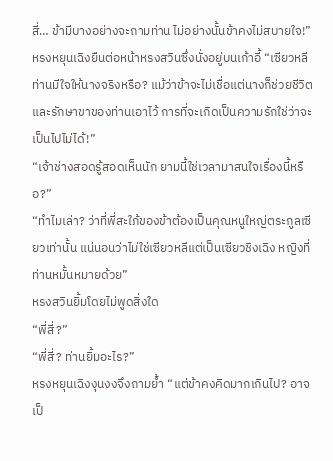สี่… ข้ามีบางอย่างจะถามท่าน ไม่อย่างนั้นข้าคงไม่สบายใจ!”
หรงหยุนเฉิงยืนต่อหน้าหรงสวินซึ่งนั่งอยู่บนเก้าอี้ “เซียวหลี ท่านมีใจให้นางจริงหรือ? แม้ว่าข้าจะไม่เชื่อแต่นางก็ช่วยชีวิตและรักษาขาของท่านเอาไว้ การที่จะเกิดเป็นความรักใช่ว่าจะเป็นไปไม่ได้!”
“เจ้าช่างสอดรู้สอดเห็นนัก ยามนี้ใช่เวลามาสนใจเรื่องนี้หรือ?”
“ทำไมเล่า? ว่าที่พี่สะใภ้ของข้าต้องเป็นคุณหนูใหญ่ตระกูลเซียวเท่านั้น แน่นอนว่าไม่ใช่เซียวหลีแต่เป็นเซียวชิงเฉิง หญิงที่ท่านหมั้นหมายด้วย”
หรงสวินยิ้มโดยไม่พูดสิ่งใด
“พี่สี่?”
“พี่สี่? ท่านยิ้มอะไร?”
หรงหยุนเฉิงงุนงงจึงถามย้ำ “แต่ข้าคงคิดมากเกินไป? อาจเป็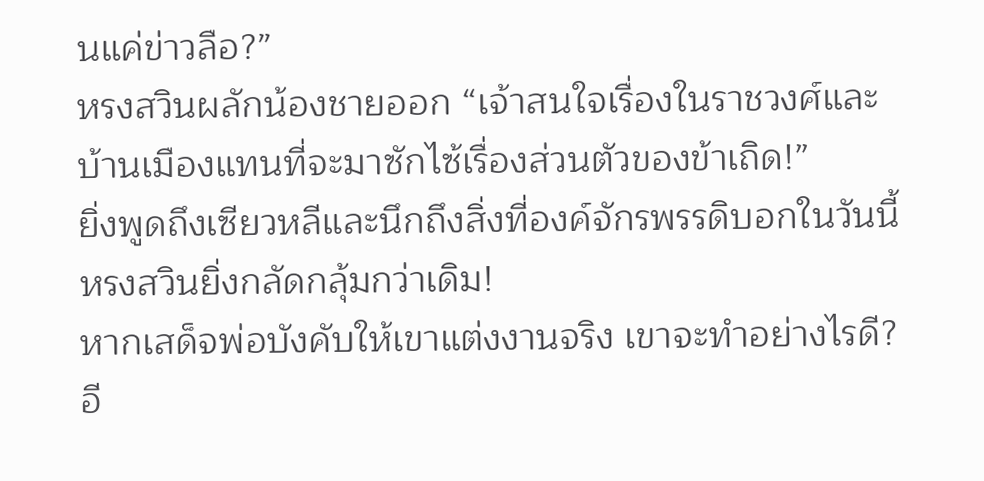นแค่ข่าวลือ?”
หรงสวินผลักน้องชายออก “เจ้าสนใจเรื่องในราชวงศ์และบ้านเมืองแทนที่จะมาซักไซ้เรื่องส่วนตัวของข้าเถิด!”
ยิ่งพูดถึงเซียวหลีและนึกถึงสิ่งที่องค์จักรพรรดิบอกในวันนี้ หรงสวินยิ่งกลัดกลุ้มกว่าเดิม!
หากเสด็จพ่อบังคับให้เขาแต่งงานจริง เขาจะทำอย่างไรดี?
อี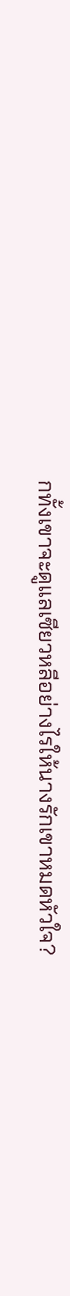กทั้งเขาจะดูแลเซียวหลีอย่างไรให้นางรักเขาหมดหัวใจ?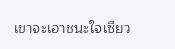เขาจะเอาชนะใจเซียว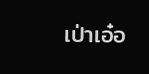เป่าเอ๋อ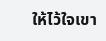ให้ไว้ใจเขา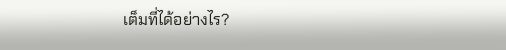เต็มที่ได้อย่างไร?